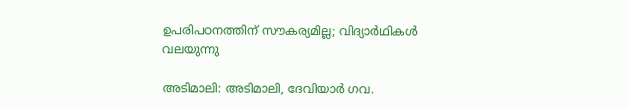ഉപരിപഠനത്തിന് സൗകര്യമില്ല; വിദ്യാർഥികൾ വലയുന്നു

അടിമാലി: അടിമാലി, ദേവിയാര്‍ ഗവ.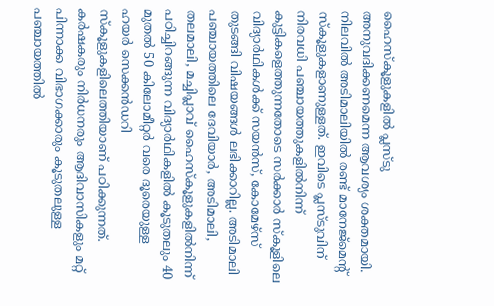ഹൈസ്‌കൂളുകളില്‍ പ്ലസ്ടു അനുവദിക്കണമെന്ന ആവശ്യം ശക്തമായി. നിലവില്‍ അടിമാലിയില്‍ രണ്ട് മാനേജ്‌മെന്‍റ് സ്‌കൂളുകളാണുള്ളത്. ഇവിടെ പ്ലസ്ടുവിന് നിരവധി പഞ്ചായത്തുകളില്‍നിന്ന് കുട്ടികളെത്തുന്നതോടെ സര്‍ക്കാര്‍ സ്‌കൂളിലെ വിദ്യാർഥികള്‍ക്ക് സയന്‍സ്, കോമേഴ്‌സ് തുടങ്ങി വിഷയങ്ങള്‍ ലഭിക്കാറില്ല. അടിമാലി പഞ്ചായത്തിലെ ദേവിയാര്‍, അടിമാലി, തലമാലി, മച്ചിപ്ലാവ് ഹൈസ്‌കൂളുകളില്‍നിന്ന് പഠിച്ചിറങ്ങുന്ന വിദ്യാർഥികളില്‍ കൂടുതലും 40 മുതല്‍ 50 കിലോമീറ്റര്‍ വരെ ദൂരെയുള്ള ഹയർ സെക്കൻഡറി സ്‌കൂളുകളിലെത്തിയാണ് പഠിക്കുന്നത്. കര്‍ഷകരും നിർധനരും ആദിവാസികളും മറ്റ് പിന്നാക്ക വിഭാഗക്കാരും കൂടുതലുള്ള പഞ്ചായത്തില്‍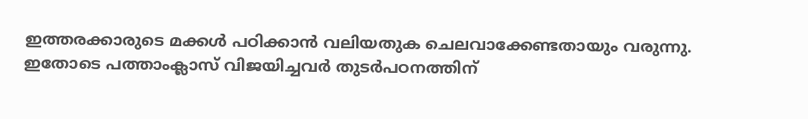ഇത്തരക്കാരുടെ മക്കള്‍ പഠിക്കാന്‍ വലിയതുക ചെലവാക്കേണ്ടതായും വരുന്നു. ഇതോടെ പത്താംക്ലാസ് വിജയിച്ചവര്‍ തുടര്‍പഠനത്തിന്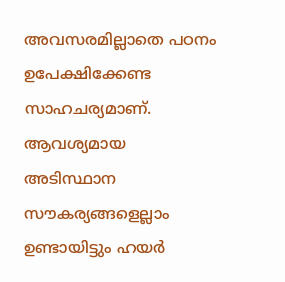അവസരമില്ലാതെ പഠനം ഉപേക്ഷിക്കേണ്ട സാഹചര്യമാണ്. ആവശ്യമായ അടിസ്ഥാന സൗകര്യങ്ങളെല്ലാം ഉണ്ടായിട്ടും ഹയര്‍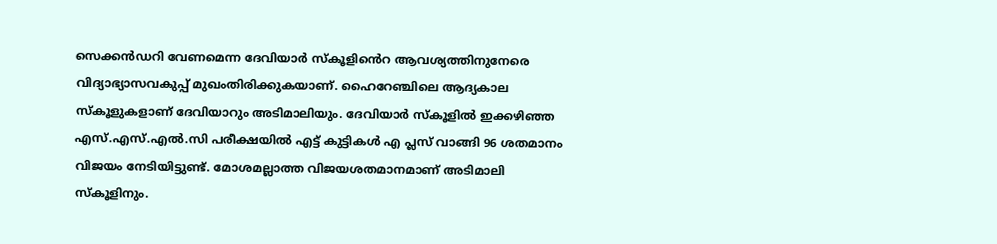സെക്കന്‍ഡറി വേണമെന്ന ദേവിയാർ സ്‌കൂളി‍ൻെറ ആവശ്യത്തിനുനേരെ വിദ്യാഭ്യാസവകുപ്പ് മുഖംതിരിക്കുകയാണ്. ഹൈറേഞ്ചിലെ ആദ്യകാല സ്‌കൂളുകളാണ് ദേവിയാറും അടിമാലിയും. ദേവിയാർ സ്കൂളിൽ ഇക്കഴിഞ്ഞ എസ്.എസ്.എല്‍.സി പരീക്ഷയില്‍ എട്ട് കുട്ടികള്‍ എ പ്ലസ് വാങ്ങി 96 ശതമാനം വിജയം നേടിയിട്ടുണ്ട്. മോശമല്ലാത്ത വിജയശതമാനമാണ് അടിമാലി സ്‌കൂളിനും.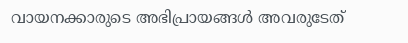വായനക്കാരുടെ അഭിപ്രായങ്ങള്‍ അവരുടേത്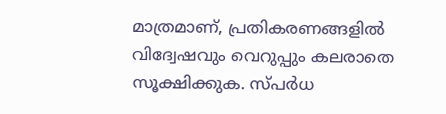മാത്രമാണ്, പ്രതികരണങ്ങളിൽ വിദ്വേഷവും വെറുപ്പും കലരാതെ സൂക്ഷിക്കുക. സ്പർധ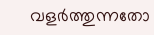വളർത്തുന്നതോ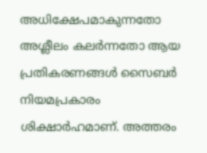അധിക്ഷേപമാകുന്നതോ അശ്ലീലം കലർന്നതോ ആയ പ്രതികരണങ്ങൾ സൈബർ നിയമപ്രകാരം ശിക്ഷാർഹമാണ്. അത്തരം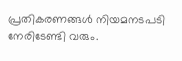പ്രതികരണങ്ങൾ നിയമനടപടി നേരിടേണ്ടി വരും.